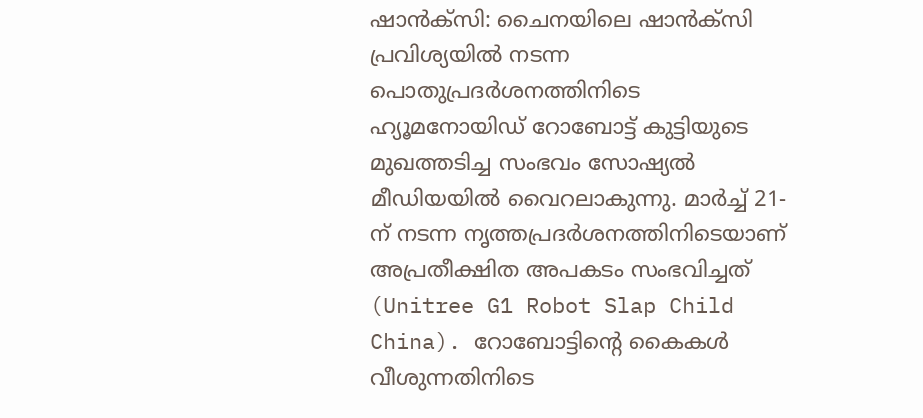ഷാൻക്സി: ചൈനയിലെ ഷാൻക്സി പ്രവിശ്യയിൽ നടന്ന പൊതുപ്രദർശനത്തിനിടെ ഹ്യൂമനോയിഡ് റോബോട്ട് കുട്ടിയുടെ മുഖത്തടിച്ച സംഭവം സോഷ്യൽ മീഡിയയിൽ വൈറലാകുന്നു. മാർച്ച് 21-ന് നടന്ന നൃത്തപ്രദർശനത്തിനിടെയാണ് അപ്രതീക്ഷിത അപകടം സംഭവിച്ചത് (Unitree G1 Robot Slap Child China). റോബോട്ടിന്റെ കൈകൾ വീശുന്നതിനിടെ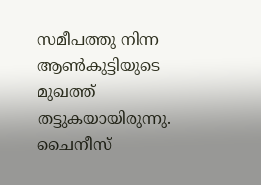സമീപത്തു നിന്ന ആൺകുട്ടിയുടെ മുഖത്ത് തട്ടുകയായിരുന്നു.
ചൈനീസ്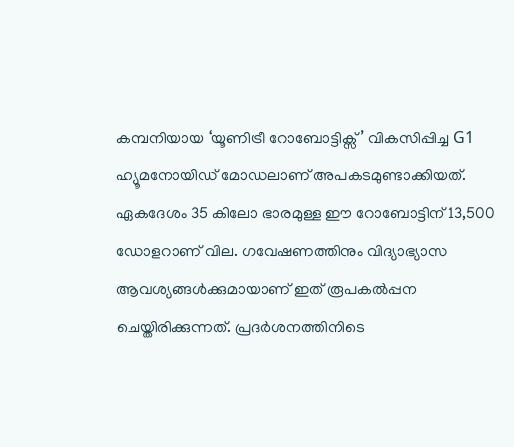കമ്പനിയായ ‘യൂണിട്രീ റോബോട്ടിക്സ്’ വികസിപ്പിച്ച G1 ഹ്യൂമനോയിഡ് മോഡലാണ് അപകടമുണ്ടാക്കിയത്. ഏകദേശം 35 കിലോ ഭാരമുള്ള ഈ റോബോട്ടിന് 13,500 ഡോളറാണ് വില. ഗവേഷണത്തിനും വിദ്യാഭ്യാസ ആവശ്യങ്ങൾക്കുമായാണ് ഇത് രൂപകൽപ്പന ചെയ്തിരിക്കുന്നത്. പ്രദർശനത്തിനിടെ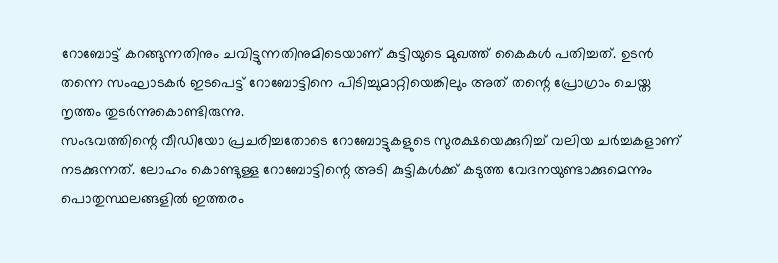റോബോട്ട് കറങ്ങുന്നതിനും ചവിട്ടുന്നതിനുമിടെയാണ് കുട്ടിയുടെ മുഖത്ത് കൈകൾ പതിച്ചത്. ഉടൻ തന്നെ സംഘാടകർ ഇടപെട്ട് റോബോട്ടിനെ പിടിച്ചുമാറ്റിയെങ്കിലും അത് തന്റെ പ്രോഗ്രാം ചെയ്ത നൃത്തം തുടർന്നുകൊണ്ടിരുന്നു.
സംഭവത്തിന്റെ വീഡിയോ പ്രചരിച്ചതോടെ റോബോട്ടുകളുടെ സുരക്ഷയെക്കുറിച്ച് വലിയ ചർച്ചകളാണ് നടക്കുന്നത്. ലോഹം കൊണ്ടുള്ള റോബോട്ടിന്റെ അടി കുട്ടികൾക്ക് കടുത്ത വേദനയുണ്ടാക്കുമെന്നും പൊതുസ്ഥലങ്ങളിൽ ഇത്തരം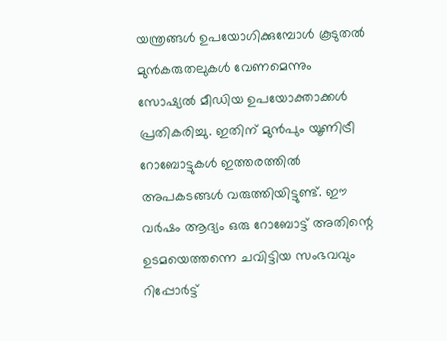യന്ത്രങ്ങൾ ഉപയോഗിക്കുമ്പോൾ കൂടുതൽ മുൻകരുതലുകൾ വേണമെന്നും സോഷ്യൽ മീഡിയ ഉപയോക്താക്കൾ പ്രതികരിച്ചു. ഇതിന് മുൻപും യൂണിട്രീ റോബോട്ടുകൾ ഇത്തരത്തിൽ അപകടങ്ങൾ വരുത്തിയിട്ടുണ്ട്. ഈ വർഷം ആദ്യം ഒരു റോബോട്ട് അതിന്റെ ഉടമയെത്തന്നെ ചവിട്ടിയ സംഭവവും റിപ്പോർട്ട്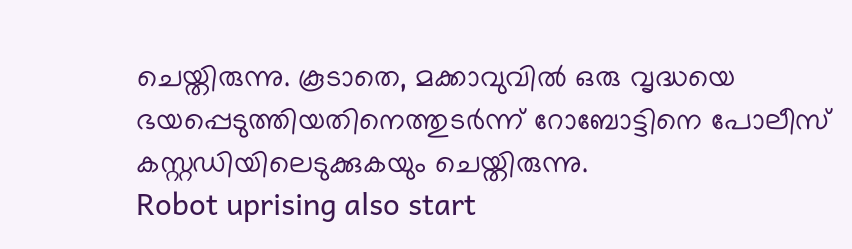ചെയ്തിരുന്നു. കൂടാതെ, മക്കാവുവിൽ ഒരു വൃദ്ധയെ ഭയപ്പെടുത്തിയതിനെത്തുടർന്ന് റോബോട്ടിനെ പോലീസ് കസ്റ്റഡിയിലെടുക്കുകയും ചെയ്തിരുന്നു.
Robot uprising also start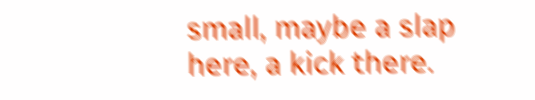small, maybe a slap here, a kick there.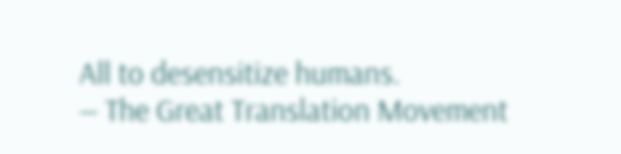All to desensitize humans.
— The Great Translation Movement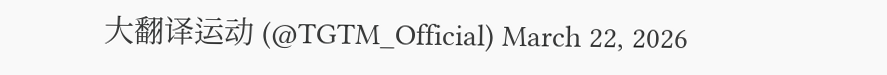大翻译运动 (@TGTM_Official) March 22, 2026